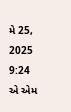મે 25, 2025 9:24 એ એમ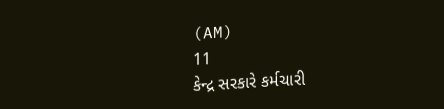(AM)
11
કેન્દ્ર સરકારે કર્મચારી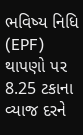ભવિષ્ય નિધિ (EPF) થાપણો પર 8.25 ટકાના વ્યાજ દરને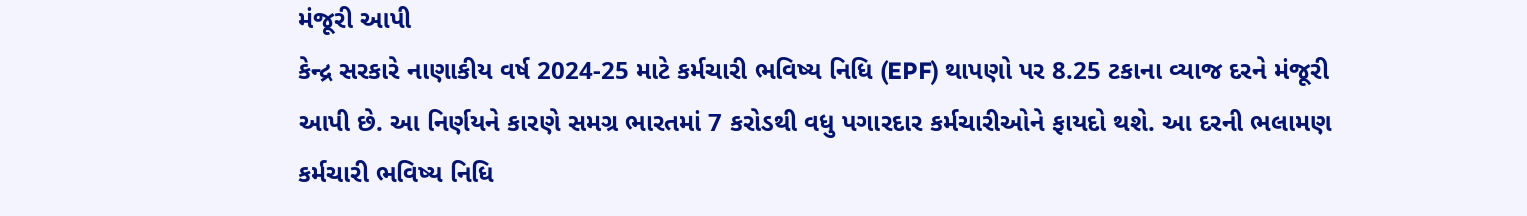મંજૂરી આપી
કેન્દ્ર સરકારે નાણાકીય વર્ષ 2024-25 માટે કર્મચારી ભવિષ્ય નિધિ (EPF) થાપણો પર 8.25 ટકાના વ્યાજ દરને મંજૂરી આપી છે. આ નિર્ણયને કારણે સમગ્ર ભારતમાં 7 કરોડથી વધુ પગારદાર કર્મચારીઓને ફાયદો થશે. આ દરની ભલામણ કર્મચારી ભવિષ્ય નિધિ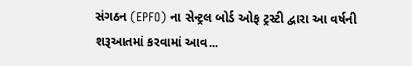સંગઠન (EPFO) ના સેન્ટ્રલ બોર્ડ ઓફ ટ્રસ્ટી દ્વારા આ વર્ષની શરૂઆતમાં કરવામાં આવ...